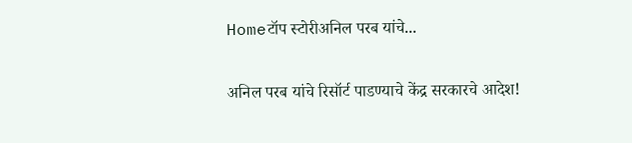Homeटॉप स्टोरीअनिल परब यांचे...

अनिल परब यांचे रिसॉर्ट पाडण्याचे केंद्र सरकारचे आदेश!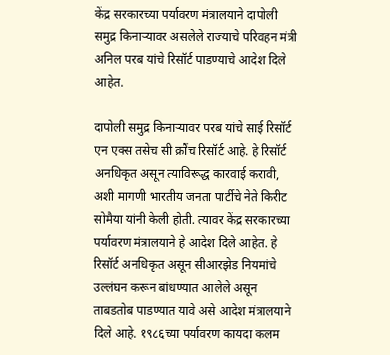केंद्र सरकारच्या पर्यावरण मंत्रालयाने दापोली समुद्र किनाऱ्यावर असलेले राज्याचे परिवहन मंत्री अनिल परब यांचे रिसॉर्ट पाडण्याचे आदेश दिले आहेत.

दापोली समुद्र किनाऱ्यावर परब यांचे साई रिसॉर्ट एन एक्स तसेच सी क्रौंच रिसॉर्ट आहे. हे रिसॉर्ट अनधिकृत असून त्याविरूद्ध कारवाई करावी, अशी मागणी भारतीय जनता पार्टीचे नेते किरीट सोमैया यांनी केली होती. त्यावर केंद्र सरकारच्या पर्यावरण मंत्रालयाने हे आदेश दिले आहेत. हे रिसॉर्ट अनधिकृत असून सीआरझेड नियमांचे उल्लंघन करून बांधण्यात आलेले असून ताबडतोब पाडण्यात यावे असे आदेश मंत्रालयाने दिले आहे. १९८६च्या पर्यावरण कायदा कलम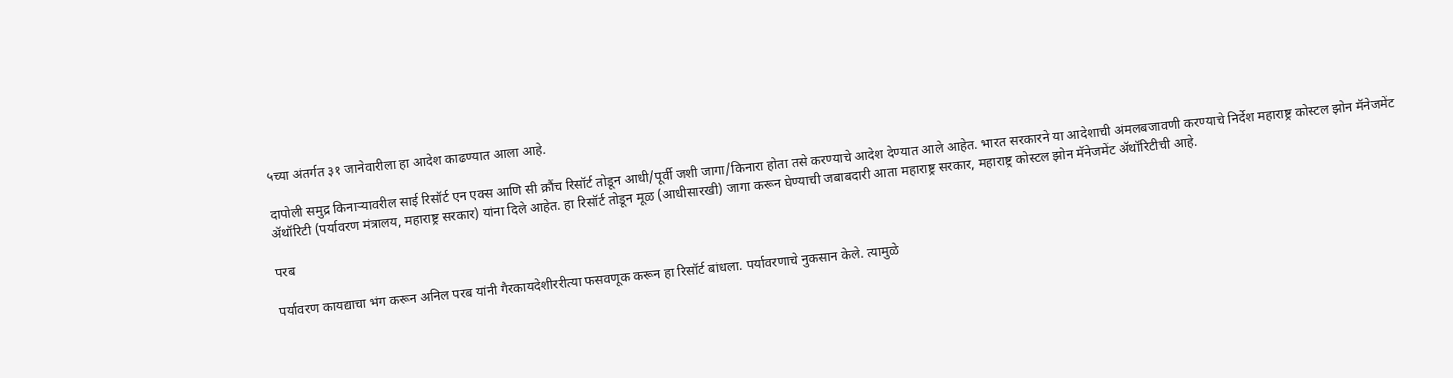५च्या अंतर्गत ३१ जानेवारीला हा आदेश काढण्यात आला आहे.

दापोली समुद्र किनाऱ्यावरील साई रिसॉर्ट एन एक्स आणि सी क्रौंच रिसॉर्ट तोडून आधी/पूर्वी जशी जागा/किनारा होता तसे करण्याचे आदेश देण्यात आले आहेत. भारत सरकारने या आदेशाची अंमलबजावणी करण्याचे निर्देश महाराष्ट्र कोस्टल झोन मॅनेजमेंट ॲथॉरिटी (पर्यावरण मंत्रालय, महाराष्ट्र सरकार) यांना दिले आहेत. हा रिसॉर्ट तोडून मूळ (आधीसारखी) जागा करून घेण्याची जबाबदारी आता महाराष्ट्र सरकार, महाराष्ट्र कोस्टल झोन मॅनेजमेंट ॲथॉरिटीची आहे.

परब

पर्यावरण कायद्याचा भंग करून अनिल परब यांनी गैरकायदेशीररीत्या फसवणूक करून हा रिसॉर्ट बांधला. पर्यावरणाचे नुकसान केले. त्यामुळे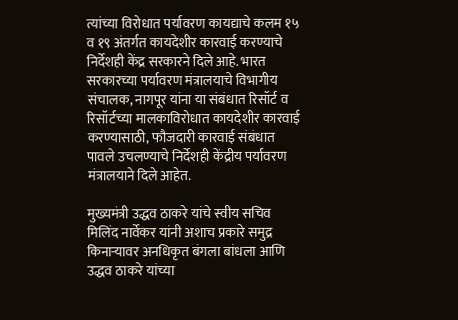त्यांच्या विरोधात पर्यावरण कायद्याचे कलम १५ व १९ अंतर्गत कायदेशीर कारवाई करण्याचे निर्देशही केंद्र सरकारने दिले आहे. भारत सरकारच्या पर्यावरण मंत्रालयाचे विभागीय संचालक, नागपूर यांना या संबंधात रिसॉर्ट व रिसॉर्टच्या मालकाविरोधात कायदेशीर कारवाई करण्यासाठी, फौजदारी कारवाई संबंधात पावले उचलण्याचे निर्देशही केंद्रीय पर्यावरण मंत्रालयाने दिले आहेत.

मुख्यमंत्री उद्धव ठाकरे यांचे स्वीय सचिव मिलिंद नार्वेकर यांनी अशाच प्रकारे समुद्र किनाऱ्यावर अनधिकृत बंगला बांधला आणि उद्धव ठाकरे यांच्या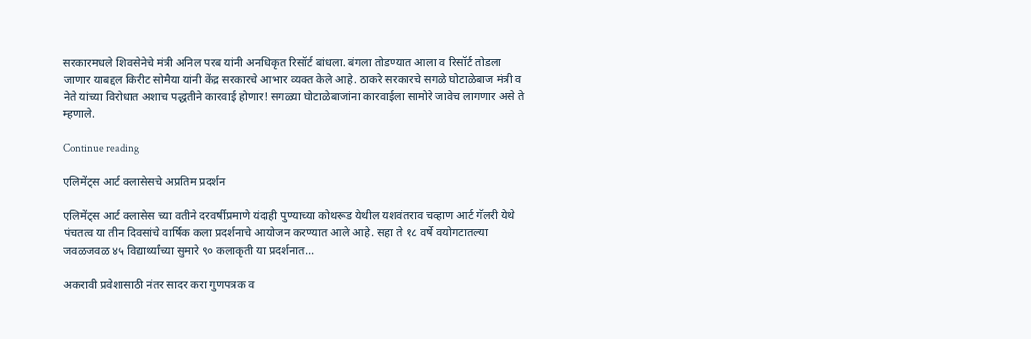सरकारमधले शिवसेनेचे मंत्री अनिल परब यांनी अनधिकृत रिसॉर्ट बांधला. बंगला तोडण्यात आला व रिसॉर्ट तोडला जाणार याबद्दल किरीट सोमैया यांनी केंद्र सरकारचे आभार व्यक्त केले आहे. ठाकरे सरकारचे सगळे घोटाळेबाज मंत्री व नेते यांच्या विरोधात अशाच पद्धतीने कारवाई होणार! सगळ्या घोटाळेबाजांना कारवाईला सामोरे जावेच लागणार असे ते म्हणाले.

Continue reading

एलिमेंट्स आर्ट क्लासेसचे अप्रतिम प्रदर्शन

एलिमेंट्स आर्ट क्लासेस च्या वतीने दरवर्षीप्रमाणे यंदाही पुण्याच्या कोथरूड येथील यशवंतराव चव्हाण आर्ट गॅलरी येथे पंचतत्व या तीन दिवसांचे वार्षिक कला प्रदर्शनाचे आयोजन करण्यात आले आहे. सहा ते १८ वर्षे वयोगटातल्या जवळजवळ ४५ विद्यार्थ्यांच्या सुमारे ९० कलाकृती या प्रदर्शनात...

अकरावी प्रवेशासाठी नंतर सादर करा गुणपत्रक व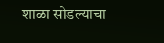शाळा सोडल्याचा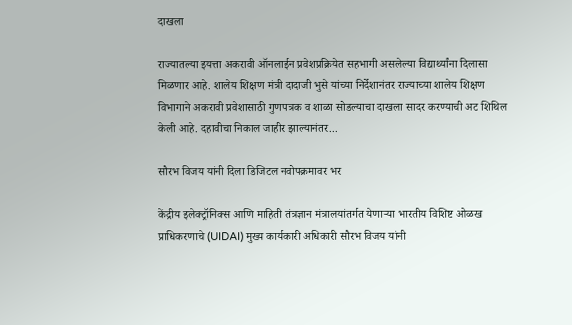दाखला

राज्यातल्या इयत्ता अकरावी ऑनलाईन प्रवेशप्रक्रियेत सहभागी असलेल्या विद्यार्थ्यांना दिलासा मिळणार आहे. शालेय शिक्षण मंत्री दादाजी भुसे यांच्या निर्देशानंतर राज्याच्या शालेय शिक्षण विभागाने अकरावी प्रवेशासाठी गुणपत्रक व शाळा सोडल्याचा दाखला सादर करण्याची अट शिथिल केली आहे. दहावीचा निकाल जाहीर झाल्यानंतर...

सौरभ विजय यांनी दिला डिजिटल नवोपक्रमावर भर

केंद्रीय इलेक्ट्रॉनिक्स आणि माहिती तंत्रज्ञान मंत्रालयांतर्गत येणाऱ्या भारतीय विशिष्ट ओळख प्राधिकरणाचे (UIDAI) मुख्य कार्यकारी अधिकारी सौरभ विजय यांनी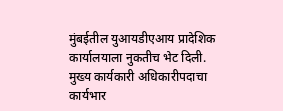मुंबईतील युआयडीएआय प्रादेशिक कार्यालयाला नुकतीच भेट दिली. मुख्य कार्यकारी अधिकारीपदाचा कार्यभार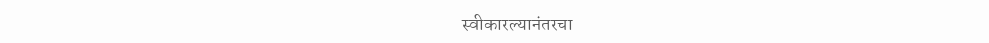स्वीकारल्यानंतरचा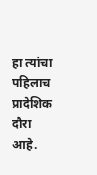हा त्यांचा पहिलाच प्रादेशिक दौरा आहे.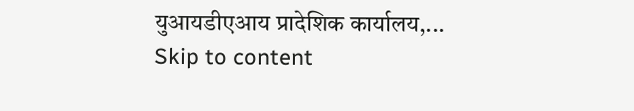युआयडीएआय प्रादेशिक कार्यालय,...
Skip to content